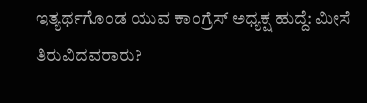ಇತ್ಯರ್ಥಗೊಂಡ ಯುವ ಕಾಂಗ್ರೆಸ್ ಅಧ್ಯಕ್ಷ ಹುದ್ದೆ: ಮೀಸೆ ತಿರುವಿದವರಾರು?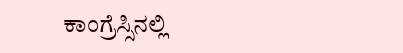ಕಾಂಗ್ರೆಸ್ಸಿನಲ್ಲಿ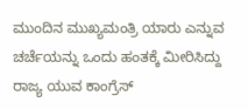ಮುಂದಿನ ಮುಖ್ಯಮಂತ್ರಿ ಯಾರು ಎನ್ನುವ ಚರ್ಚೆಯನ್ನು ಒಂದು ಹಂತಕ್ಕೆ ಮೀರಿಸಿದ್ದು ರಾಜ್ಯ ಯುವ ಕಾಂಗ್ರೆಸ್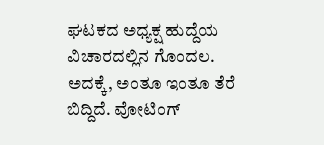ಘಟಕದ ಅಧ್ಯಕ್ಷ ಹುದ್ದೆಯ ವಿಚಾರದಲ್ಲಿನ ಗೊಂದಲ.
ಅದಕ್ಕೆ, ಅಂತೂ ಇಂತೂ ತೆರೆ ಬಿದ್ದಿದೆ. ವೋಟಿಂಗ್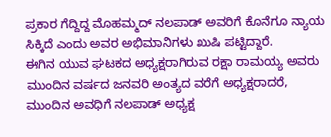ಪ್ರಕಾರ ಗೆದ್ದಿದ್ದ ಮೊಹಮ್ಮದ್ ನಲಪಾಡ್ ಅವರಿಗೆ ಕೊನೆಗೂ ನ್ಯಾಯ ಸಿಕ್ಕಿದೆ ಎಂದು ಅವರ ಅಭಿಮಾನಿಗಳು ಖುಷಿ ಪಟ್ಟಿದ್ದಾರೆ.
ಈಗಿನ ಯುವ ಘಟಕದ ಅಧ್ಯಕ್ಷರಾಗಿರುವ ರಕ್ಷಾ ರಾಮಯ್ಯ ಅವರು ಮುಂದಿನ ವರ್ಷದ ಜನವರಿ ಅಂತ್ಯದ ವರೆಗೆ ಅಧ್ಯಕ್ಷರಾದರೆ, ಮುಂದಿನ ಅವಧಿಗೆ ನಲಪಾಡ್ ಅಧ್ಯಕ್ಷ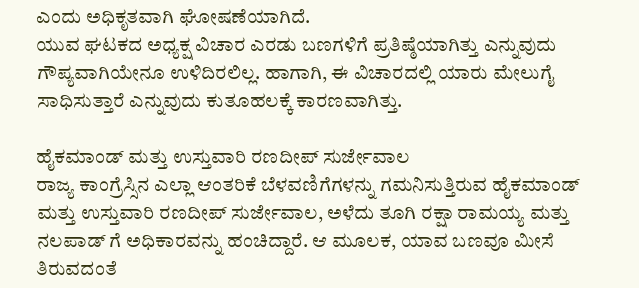ಎಂದು ಅಧಿಕೃತವಾಗಿ ಘೋಷಣೆಯಾಗಿದೆ.
ಯುವ ಘಟಕದ ಅಧ್ಯಕ್ಷ ವಿಚಾರ ಎರಡು ಬಣಗಳಿಗೆ ಪ್ರತಿಷ್ಠೆಯಾಗಿತ್ತು ಎನ್ನುವುದು ಗೌಪ್ಯವಾಗಿಯೇನೂ ಉಳಿದಿರಲಿಲ್ಲ. ಹಾಗಾಗಿ, ಈ ವಿಚಾರದಲ್ಲಿ ಯಾರು ಮೇಲುಗೈ ಸಾಧಿಸುತ್ತಾರೆ ಎನ್ನುವುದು ಕುತೂಹಲಕ್ಕೆ ಕಾರಣವಾಗಿತ್ತು.

ಹೈಕಮಾಂಡ್ ಮತ್ತು ಉಸ್ತುವಾರಿ ರಣದೀಪ್ ಸುರ್ಜೇವಾಲ
ರಾಜ್ಯ ಕಾಂಗ್ರೆಸ್ಸಿನ ಎಲ್ಲಾ ಆಂತರಿಕೆ ಬೆಳವಣಿಗೆಗಳನ್ನು ಗಮನಿಸುತ್ತಿರುವ ಹೈಕಮಾಂಡ್ ಮತ್ತು ಉಸ್ತುವಾರಿ ರಣದೀಪ್ ಸುರ್ಜೇವಾಲ, ಅಳೆದು ತೂಗಿ ರಕ್ಷಾ ರಾಮಯ್ಯ ಮತ್ತು ನಲಪಾಡ್ ಗೆ ಅಧಿಕಾರವನ್ನು ಹಂಚಿದ್ದಾರೆ. ಆ ಮೂಲಕ, ಯಾವ ಬಣವೂ ಮೀಸೆ ತಿರುವದಂತೆ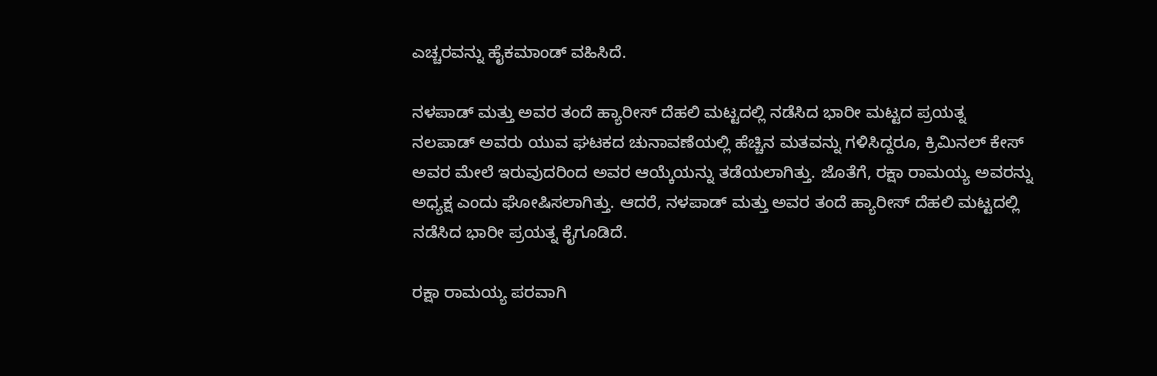ಎಚ್ಚರವನ್ನು ಹೈಕಮಾಂಡ್ ವಹಿಸಿದೆ.

ನಳಪಾಡ್ ಮತ್ತು ಅವರ ತಂದೆ ಹ್ಯಾರೀಸ್ ದೆಹಲಿ ಮಟ್ಟದಲ್ಲಿ ನಡೆಸಿದ ಭಾರೀ ಮಟ್ಟದ ಪ್ರಯತ್ನ
ನಲಪಾಡ್ ಅವರು ಯುವ ಘಟಕದ ಚುನಾವಣೆಯಲ್ಲಿ ಹೆಚ್ಚಿನ ಮತವನ್ನು ಗಳಿಸಿದ್ದರೂ, ಕ್ರಿಮಿನಲ್ ಕೇಸ್ ಅವರ ಮೇಲೆ ಇರುವುದರಿಂದ ಅವರ ಆಯ್ಕೆಯನ್ನು ತಡೆಯಲಾಗಿತ್ತು. ಜೊತೆಗೆ, ರಕ್ಷಾ ರಾಮಯ್ಯ ಅವರನ್ನು ಅಧ್ಯಕ್ಷ ಎಂದು ಘೋಷಿಸಲಾಗಿತ್ತು. ಆದರೆ, ನಳಪಾಡ್ ಮತ್ತು ಅವರ ತಂದೆ ಹ್ಯಾರೀಸ್ ದೆಹಲಿ ಮಟ್ಟದಲ್ಲಿ ನಡೆಸಿದ ಭಾರೀ ಪ್ರಯತ್ನ ಕೈಗೂಡಿದೆ.

ರಕ್ಷಾ ರಾಮಯ್ಯ ಪರವಾಗಿ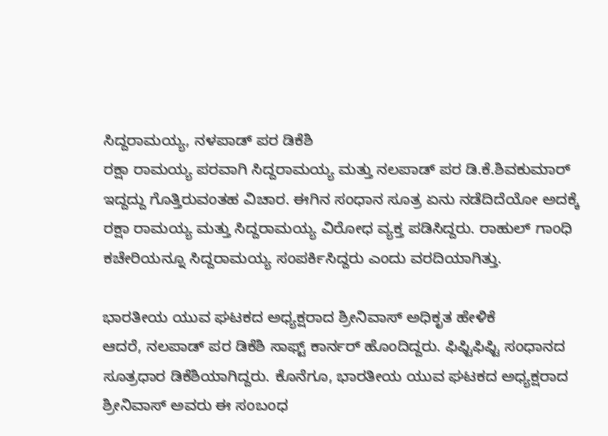ಸಿದ್ದರಾಮಯ್ಯ, ನಳಪಾಡ್ ಪರ ಡಿಕೆಶಿ
ರಕ್ಷಾ ರಾಮಯ್ಯ ಪರವಾಗಿ ಸಿದ್ದರಾಮಯ್ಯ ಮತ್ತು ನಲಪಾಡ್ ಪರ ಡಿ.ಕೆ.ಶಿವಕುಮಾರ್ ಇದ್ದದ್ದು ಗೊತ್ತಿರುವಂತಹ ವಿಚಾರ. ಈಗಿನ ಸಂಧಾನ ಸೂತ್ರ ಏನು ನಡೆದಿದೆಯೋ ಅದಕ್ಕೆ ರಕ್ಷಾ ರಾಮಯ್ಯ ಮತ್ತು ಸಿದ್ದರಾಮಯ್ಯ ವಿರೋಧ ವ್ಯಕ್ತ ಪಡಿಸಿದ್ದರು. ರಾಹುಲ್ ಗಾಂಧಿ ಕಚೇರಿಯನ್ನೂ ಸಿದ್ದರಾಮಯ್ಯ ಸಂಪರ್ಕಿಸಿದ್ದರು ಎಂದು ವರದಿಯಾಗಿತ್ತು.

ಭಾರತೀಯ ಯುವ ಘಟಕದ ಅಧ್ಯಕ್ಷರಾದ ಶ್ರೀನಿವಾಸ್ ಅಧಿಕೃತ ಹೇಳಿಕೆ
ಆದರೆ, ನಲಪಾಡ್ ಪರ ಡಿಕೆಶಿ ಸಾಫ್ಟ್ ಕಾರ್ನರ್ ಹೊಂದಿದ್ದರು. ಫಿಫ್ಟಿಫಿಫ್ಟಿ ಸಂಧಾನದ ಸೂತ್ರಧಾರ ಡಿಕೆಶಿಯಾಗಿದ್ದರು. ಕೊನೆಗೂ, ಭಾರತೀಯ ಯುವ ಘಟಕದ ಅಧ್ಯಕ್ಷರಾದ ಶ್ರೀನಿವಾಸ್ ಅವರು ಈ ಸಂಬಂಧ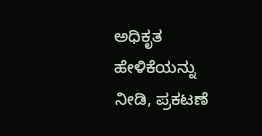ಅಧಿಕೃತ ಹೇಳಿಕೆಯನ್ನು ನೀಡಿ, ಪ್ರಕಟಣೆ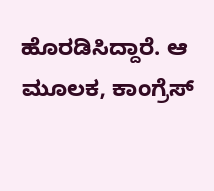ಹೊರಡಿಸಿದ್ದಾರೆ. ಆ ಮೂಲಕ, ಕಾಂಗ್ರೆಸ್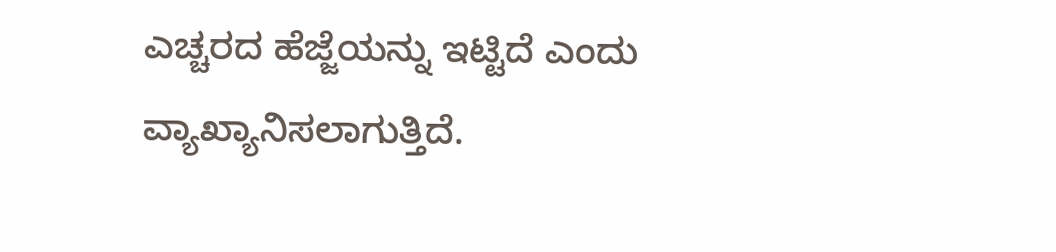ಎಚ್ಚರದ ಹೆಜ್ಜೆಯನ್ನು ಇಟ್ಟಿದೆ ಎಂದು ವ್ಯಾಖ್ಯಾನಿಸಲಾಗುತ್ತಿದೆ.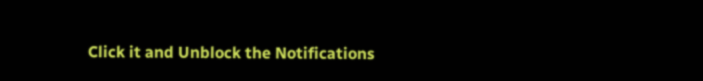Click it and Unblock the Notifications